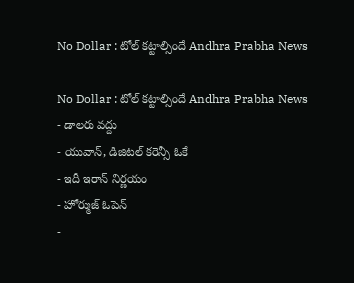No Dollar : టోల్ కట్టాల్సిందే Andhra Prabha News

No Dollar : టోల్ కట్టాల్సిందే Andhra Prabha News
- డాలరు వద్దు
- యువాన్, డిజిటల్ కరెన్సీ ఓకే
- ఇదీ ఇరాన్ నిర్ణయం
- హోర్ముజ్ ఓపెన్
-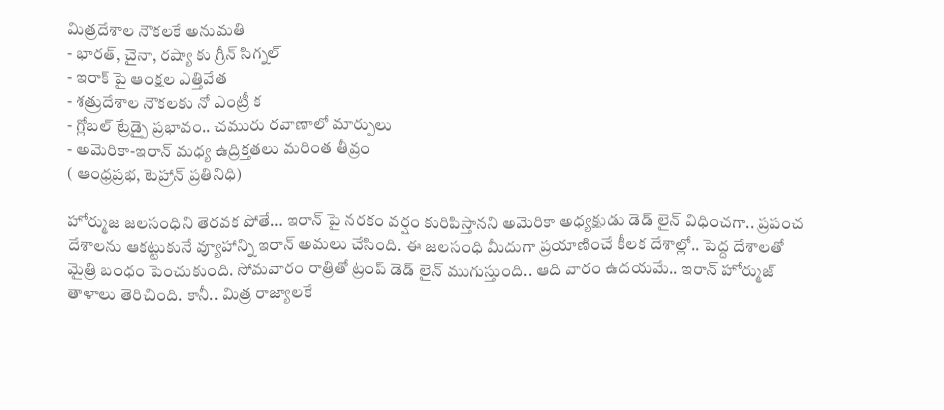మిత్రదేశాల నౌకలకే అనుమతి
- భారత్, చైనా, రష్యా కు గ్రీన్ సిగ్నల్
- ఇరాక్ పై ఆంక్షల ఎత్తివేత
- శత్రుదేశాల నౌకలకు నో ఎంట్రీ క
- గ్లోబల్ ట్రేడ్పై ప్రభావం.. చమురు రవాణాలో మార్పులు
- అమెరికా-ఇరాన్ మధ్య ఉద్రిక్తతలు మరింత తీవ్రం
( ఆంధ్రప్రభ, టెహ్రాన్ ప్రతినిధి)

హోర్ముజ జలసంధిని తెరవక పోతే… ఇరాన్ పై నరకం వర్షం కురిపిస్తానని అమెరికా అధ్యక్షుడు డెడ్ లైన్ విధించగా.. ప్రపంచ దేశాలను ఆకట్టుకునే వ్యూహాన్ని ఇరాన్ అమలు చేసింది. ఈ జలసంధి మీదుగా ప్రయాణించే కీలక దేశాల్లో.. పెద్ద దేశాలతో మైత్రి బంధం పెంచుకుంది. సోమవారం రాత్రితో ట్రంప్ డెడ్ లైన్ ముగుస్తుంది.. ఆది వారం ఉదయమే.. ఇరాన్ హోర్ముజ్ తాళాలు తెరిచింది. కానీ.. మిత్ర రాజ్యాలకే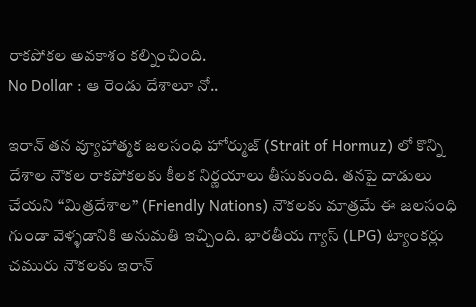రాకపోకల అవకాశం కల్నించింది.
No Dollar : ఆ రెండు దేశాలూ నో..

ఇరాన్ తన వ్యూహాత్మక జలసంధి హోర్ముజ్ (Strait of Hormuz) లో కొన్ని దేశాల నౌకల రాకపోకలకు కీలక నిర్ణయాలు తీసుకుంది. తనపై దాడులు చేయని “మిత్రదేశాల” (Friendly Nations) నౌకలకు మాత్రమే ఈ జలసంధి గుండా వెళ్ళడానికి అనుమతి ఇచ్చింది. భారతీయ గ్యాస్ (LPG) ట్యాంకర్లు చమురు నౌకలకు ఇరాన్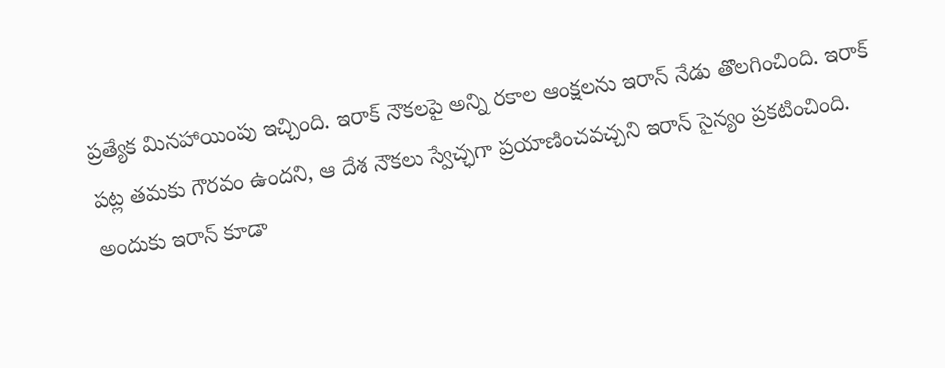ప్రత్యేక మినహాయింపు ఇచ్చింది. ఇరాక్ నౌకలపై అన్ని రకాల ఆంక్షలను ఇరాన్ నేడు తొలగించింది. ఇరాక్ పట్ల తమకు గౌరవం ఉందని, ఆ దేశ నౌకలు స్వేచ్ఛగా ప్రయాణించవచ్చని ఇరాన్ సైన్యం ప్రకటించింది. అందుకు ఇరాన్ కూడా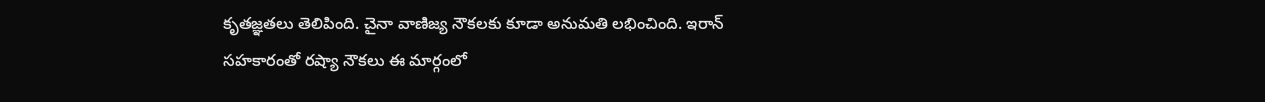కృతజ్ఞతలు తెలిపింది. చైనా వాణిజ్య నౌకలకు కూడా అనుమతి లభించింది. ఇరాన్ సహకారంతో రష్యా నౌకలు ఈ మార్గంలో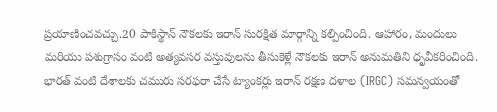ప్రయాణించవచ్చు.20 పాకిస్థాన్ నౌకలకు ఇరాన్ సురక్షిత మార్గాన్ని కల్పించింది. ఆహారం, మందులు మరియు పశుగ్రాసం వంటి అత్యవసర వస్తువులను తీసుకెళ్లే నౌకలకు ఇరాన్ అనుమతిని ధృవీకరించింది. భారత్ వంటి దేశాలకు చమురు సరఫరా చేసే ట్యాంకర్లు ఇరాన్ రక్షణ దళాల (IRGC) సమన్వయంతో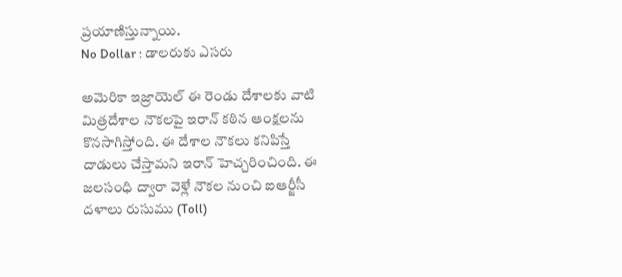ప్రయాణిస్తున్నాయి.
No Dollar : డాలరుకు ఎసరు

అమెరికా ఇజ్రాయెల్ ఈ రెండు దేశాలకు వాటి మిత్రదేశాల నౌకలపై ఇరాన్ కఠిన ఆంక్షలను కొనసాగిస్తోంది. ఈ దేశాల నౌకలు కనిపిస్తే దాడులు చేస్తామని ఇరాన్ హెచ్చరించింది. ఈ జలసంధి ద్వారా వెళ్లే నౌకల నుంచి ఐఆర్జీసీ దళాలు రుసుము (Toll)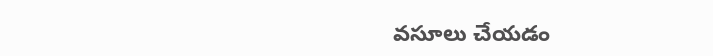వసూలు చేయడం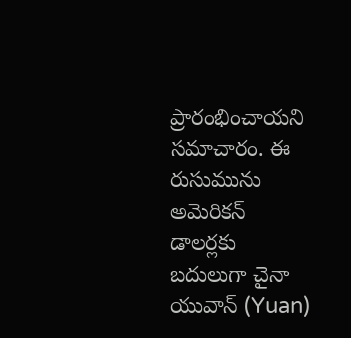ప్రారంభించాయని సమాచారం. ఈ రుసుమును అమెరికన్ డాలర్లకు బదులుగా చైనా యువాన్ (Yuan)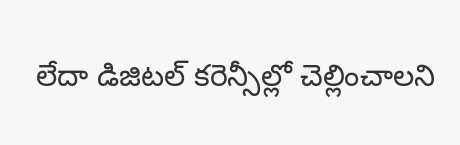లేదా డిజిటల్ కరెన్సీల్లో చెల్లించాలని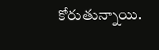కోరుతున్నాయి.